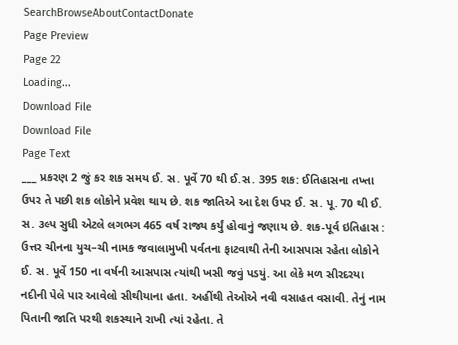SearchBrowseAboutContactDonate
Page Preview
Page 22
Loading...
Download File
Download File
Page Text
___ પ્રકરણ 2 જું કર શક સમય ઈ. સ. પૂર્વે 70 થી ઈ.સ. 395 શક: ઈતિહાસના તખ્તા ઉપર તે પછી શક લોકોને પ્રવેશ થાય છે. શક જાતિએ આ દેશ ઉપર ઈ. સ. પૂ. 70 થી ઈ. સ. ૩લ્પ સુધી એટલે લગભગ 465 વર્ષ રાજ્ય કર્યું હોવાનું જણાય છે. શક-પૂર્વ ઇતિહાસ : ઉત્તર ચીનના યુચ–ચી નામક જવાલામુખી પર્વતના ફાટવાથી તેની આસપાસ રહેતા લોકોને ઈ. સ. પૂર્વે 150 ના વર્ષની આસપાસ ત્યાંથી ખસી જવું પડયું. આ લેકે મળ સીરદરયા નદીની પેલે પાર આવેલો સીથીયાના હતા. અહીંથી તેઓએ નવી વસાહત વસાવી. તેનું નામ પિતાની જાતિ પરથી શકસ્થાને રાખી ત્યાં રહેતા. તે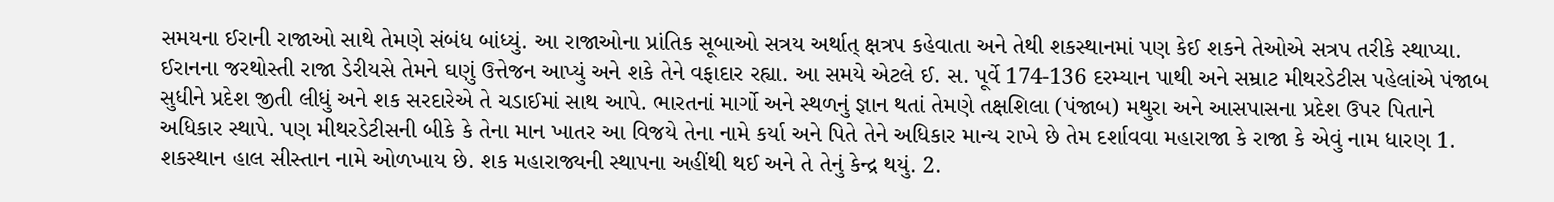સમયના ઈરાની રાજાઓ સાથે તેમણે સંબંધ બાંધ્યું. આ રાજાઓના પ્રાંતિક સૂબાઓ સત્રય અર્થાત્ ક્ષત્રપ કહેવાતા અને તેથી શકસ્થાનમાં પણ કેઈ શકને તેઓએ સત્રપ તરીકે સ્થાપ્યા. ઈરાનના જરથોસ્તી રાજા ડેરીયસે તેમને ઘણું ઉત્તેજન આપ્યું અને શકે તેને વફાદાર રહ્યા. આ સમયે એટલે ઈ. સ. પૂર્વે 174-136 દરમ્યાન પાથી અને સમ્રાટ મીથરડેટીસ પહેલાંએ પંજાબ સુધીને પ્રદેશ જીતી લીધું અને શક સરદારેએ તે ચડાઈમાં સાથ આપે. ભારતનાં માર્ગો અને સ્થળનું જ્ઞાન થતાં તેમણે તક્ષશિલા (પંજાબ) મથુરા અને આસપાસના પ્રદેશ ઉપર પિતાને અધિકાર સ્થાપે. પણ મીથરડેટીસની બીકે કે તેના માન ખાતર આ વિજયે તેના નામે કર્યા અને પિતે તેને અધિકાર માન્ય રાખે છે તેમ દર્શાવવા મહારાજા કે રાજા કે એવું નામ ધારણ 1. શકસ્થાન હાલ સીસ્તાન નામે ઓળખાય છે. શક મહારાજ્યની સ્થાપના અહીંથી થઈ અને તે તેનું કેન્દ્ર થયું. 2.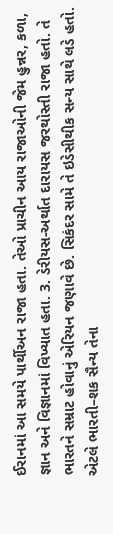ઈરાનમાં આ સમયે પાર્થીઅન રાજા હતા. તેઓ પ્રાચીન આય રાજાઓની જેમ હુન્નર, કળા, જ્ઞાન અને વિજ્ઞાનમાં વિખ્યાત હતા. 3. ડેરીયસ-અર્થાત દારાયસ જરથોસ્તી રાજા હતો. તે ભારતને સમ્રાટ હોવાનું એરિયન જણાવે છે. સિકંદર સામે તે ઇડેસીથીક સન્ય સાથે લડે હતો. એટલે ભારતી–શક સૈન્ય તેના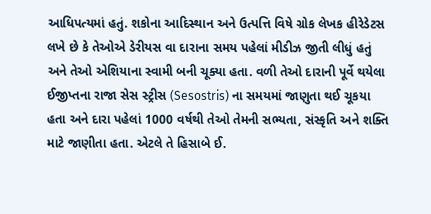આધિપત્યમાં હતું. શકોના આદિસ્થાન અને ઉત્પત્તિ વિષે ગ્રોક લેખક હીરેડેટસ લખે છે કે તેઓએ ડેરીયસ વા દારાના સમય પહેલાં મીડીઝ જીતી લીધું હતું અને તેઓ એશિયાના સ્વામી બની ચૂક્યા હતા. વળી તેઓ દારાની પૂર્વે થયેલા ઈજીપ્તના રાજા સેસ સ્ટ્રીસ (Sesostris) ના સમયમાં જાણુતા થઈ ચૂકયા હતા અને દારા પહેલાં 1000 વર્ષથી તેઓ તેમની સભ્યતા, સંસ્કૃતિ અને શક્તિ માટે જાણીતા હતા. એટલે તે હિસાબે ઈ.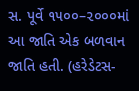સ. પૂર્વે ૧૫૦૦–૨૦૦૦માં આ જાતિ એક બળવાન જાતિ હતી. (હરેડેટસ-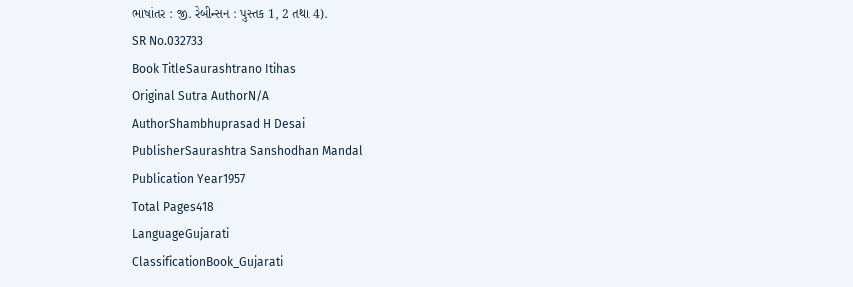ભાષાંતર : જી. રેબીન્સન : પુસ્તક 1, 2 તથા 4).
SR No.032733
Book TitleSaurashtrano Itihas
Original Sutra AuthorN/A
AuthorShambhuprasad H Desai
PublisherSaurashtra Sanshodhan Mandal
Publication Year1957
Total Pages418
LanguageGujarati
ClassificationBook_Gujarati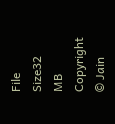File Size32 MB
Copyright © Jain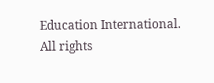Education International. All rights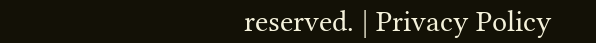reserved. | Privacy Policy